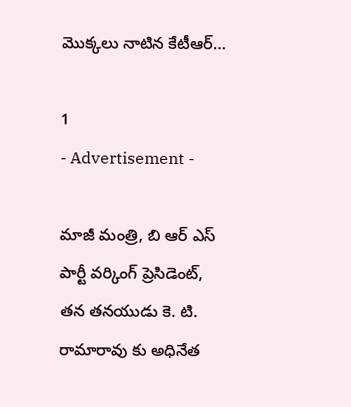మొక్కలు నాటిన కేటీఆర్…

1
- Advertisement -

మాజీ మంత్రి, బి ఆర్ ఎస్ పార్టీ వర్కింగ్ ప్రెసిడెంట్, తన తనయుడు కె. టి. రామారావు కు అధినేత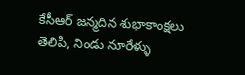కేసీఆర్ జన్మదిన శుభాకాంక్షలు తెలిపి, నిండు నూరేళ్ళు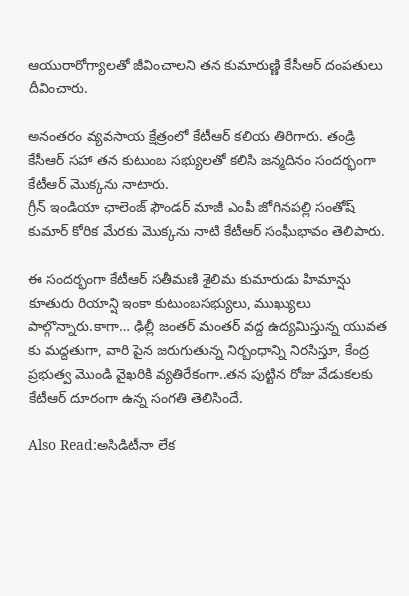ఆయురారోగ్యాలతో జీవించాలని తన కుమారుణ్ణి కేసీఆర్ దంపతులు దీవించారు.

అనంతరం వ్యవసాయ క్షేత్రంలో కేటీఆర్ కలియ తిరిగారు. తండ్రి కేసీఆర్ సహా తన కుటుంబ సభ్యులతో కలిసి జన్మదినం సందర్భంగా కేటీఆర్ మొక్కను నాటారు.
గ్రీన్ ఇండియా ఛాలెంజ్ ఫౌండర్ మాజీ ఎంపీ జోగినపల్లి సంతోష్ కుమార్ కోరిక మేరకు మొక్కను నాటి కేటీఆర్ సంఘీభావం తెలిపారు.

ఈ సందర్భంగా కేటీఆర్ సతీమణి శైలిమ కుమారుడు హిమాన్షు కూతురు రియాన్షి ఇంకా కుటుంబసభ్యులు, ముఖ్యులు పాల్గొన్నారు.కాగా… ఢిల్లీ జంతర్ మంతర్ వద్ద ఉద్యమిస్తున్న యువత కు మద్దతుగా, వారి పైన జరుగుతున్న నిర్బంధాన్ని నిరసిస్తూ, కేంద్ర ప్రభుత్వ మొండి వైఖరికి వ్యతిరేకంగా..తన పుట్టిన రోజు వేడుకలకు కేటీఆర్ దూరంగా ఉన్న సంగతి తెలిసిందే.

Also Read:అసిడిటీనా లేక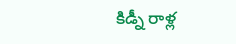కిడ్నీ రాళ్ల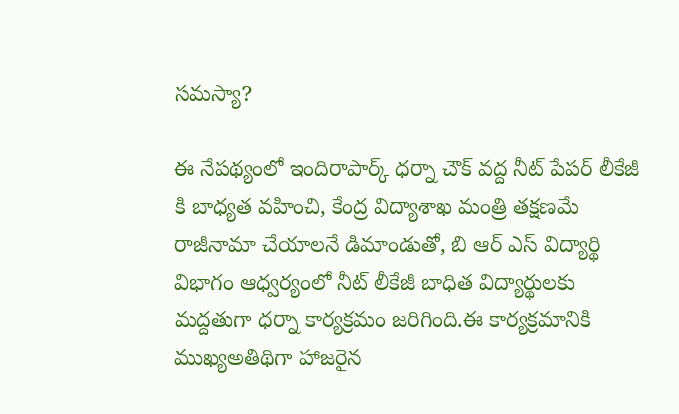సమస్యా?

ఈ నేపథ్యంలో ఇందిరాపార్క్ ధర్నా చౌక్ వద్ద నీట్ పేపర్ లీకేజీ కి బాధ్యత వహించి, కేంద్ర విద్యాశాఖ మంత్రి తక్షణమే రాజీనామా చేయాలనే డిమాండుతో, బి ఆర్ ఎస్ విద్యార్థి విభాగం ఆధ్వర్యంలో నీట్ లీకేజీ బాధిత విద్యార్థులకు మద్దతుగా ధర్నా కార్యక్రమం జరిగింది.ఈ కార్యక్రమానికి ముఖ్యఅతిథిగా హాజరైన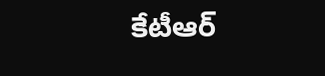కేటీఆర్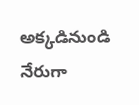అక్కడినుండి నేరుగా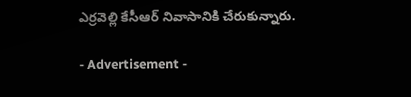ఎర్రవెల్లి కేసీఆర్ నివాసానికి చేరుకున్నారు.

- Advertisement -